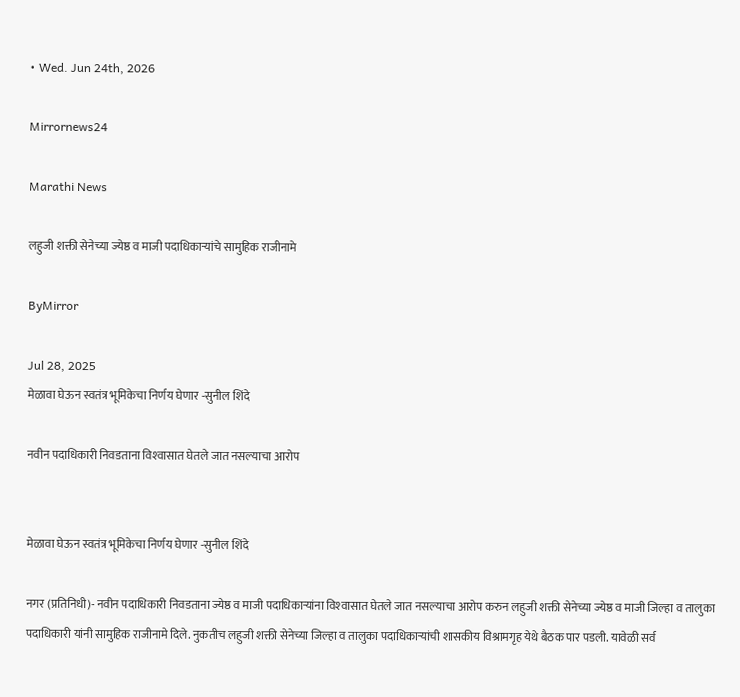• Wed. Jun 24th, 2026

Mirrornews24

Marathi News

लहुजी शक्ती सेनेच्या ज्येष्ठ व माजी पदाधिकाऱ्यांचे सामुहिक राजीनामे

ByMirror

Jul 28, 2025
मेळावा घेऊन स्वतंत्र भूमिकेचा निर्णय घेणार -सुनील शिंदे

नवीन पदाधिकारी निवडताना विश्‍वासात घेतले जात नसल्याचा आरोप


मेळावा घेऊन स्वतंत्र भूमिकेचा निर्णय घेणार -सुनील शिंदे

नगर (प्रतिनिधी)- नवीन पदाधिकारी निवडताना ज्येष्ठ व माजी पदाधिकाऱ्यांना विश्‍वासात घेतले जात नसल्याचा आरोप करुन लहुजी शक्ती सेनेच्या ज्येष्ठ व माजी जिल्हा व तालुका पदाधिकारी यांनी सामुहिक राजीनामे दिले. नुकतीच लहुजी शक्ती सेनेच्या जिल्हा व तालुका पदाधिकाऱ्यांची शासकीय विश्रामगृह येथे बैठक पार पडली. यावेळी सर्व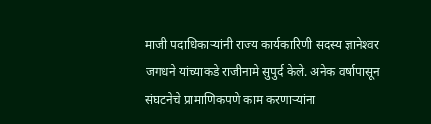माजी पदाधिकाऱ्यांनी राज्य कार्यकारिणी सदस्य ज्ञानेश्‍वर जगधने यांच्याकडे राजीनामे सुपुर्द केले. अनेक वर्षापासून संघटनेचे प्रामाणिकपणे काम करणाऱ्यांना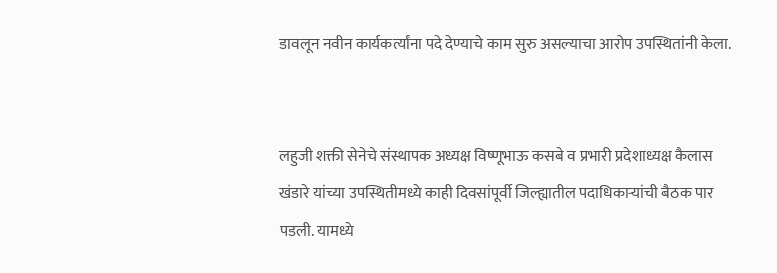डावलून नवीन कार्यकर्त्यांना पदे देण्याचे काम सुरु असल्याचा आरोप उपस्थितांनी केला.


लहुजी शक्ती सेनेचे संस्थापक अध्यक्ष विष्णूभाऊ कसबे व प्रभारी प्रदेशाध्यक्ष कैलास खंडारे यांच्या उपस्थितीमध्ये काही दिवसांपूर्वी जिल्ह्यातील पदाधिकाऱ्यांची बैठक पार पडली. यामध्ये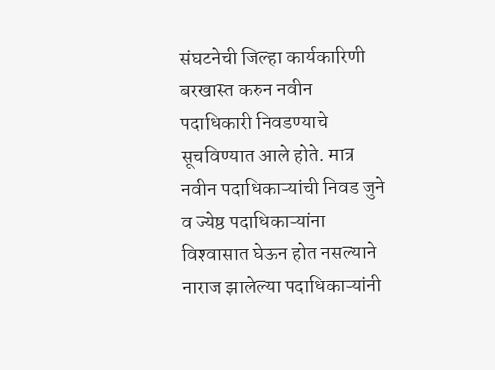संघटनेची जिल्हा कार्यकारिणी बरखास्त करुन नवीन पदाधिकारी निवडण्याचे सूचविण्यात आले होते. मात्र नवीन पदाधिकाऱ्यांची निवड जुने व ज्येष्ठ पदाधिकाऱ्यांना विश्‍वासात घेऊन होत नसल्याने नाराज झालेल्या पदाधिकाऱ्यांनी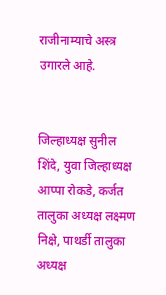राजीनाम्याचे अस्त्र उगारले आहे.


जिल्हाध्यक्ष सुनील शिंदे, युवा जिल्हाध्यक्ष आप्पा रोकडे, कर्जत तालुका अध्यक्ष लक्ष्मण निक्षे, पाथर्डी तालुका अध्यक्ष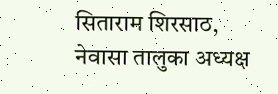सिताराम शिरसाठ, नेवासा तालुका अध्यक्ष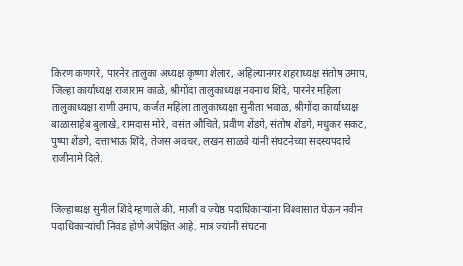किरण कणगरे, पारनेर तालुका अध्यक्ष कृष्णा शेलार, अहिल्यानगर शहराध्यक्ष संतोष उमाप, जिल्हा कार्याध्यक्ष राजाराम काळे, श्रीगोंदा तालुकाध्यक्ष नवनाथ शिंदे, पारनेर महिला तालुकाध्यक्षा राणी उमाप, कर्जत महिला तालुकाध्यक्षा सुनीता भवाळ, श्रीगोंदा कार्याध्यक्ष बाळासाहेब बुलाखे, रामदास मोरे, वसंत औचिते, प्रवीण शेंडगे, संतोष शेंडगे, मधुकर सकट, पुष्पा शेंडगे, दत्ताभाऊ शिंदे, तेजस अवचर, लखन साळवे यांनी संघटनेच्या सदस्यपदाचे राजीनामे दिले.


जिल्हाध्यक्ष सुनील शिंदे म्हणाले की, माजी व ज्येष्ठ पदाधिकाऱ्यांना विश्‍वासात घेऊन नवीन पदाधिकाऱ्यांची निवड होणे अपेक्षित आहे. मात्र ज्यांनी संघटना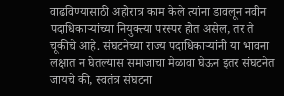वाढविण्यासाठी अहोरात्र काम केले त्यांना डावलून नवीन पदाधिकाऱ्यांच्या नियुक्त्या परस्पर होत असेल, तर ते चूकीचे आहे. संघटनेच्या राज्य पदाधिकाऱ्यांनी या भावना लक्षात न घेतल्यास समाजाचा मेळावा घेऊन इतर संघटनेत जायचे की, स्वतंत्र संघटना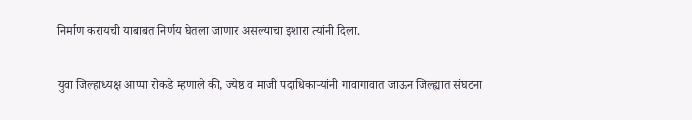निर्माण करायची याबाबत निर्णय घेतला जाणार असल्याचा इशारा त्यांनी दिला.


युवा जिल्हाध्यक्ष आप्पा रोकडे म्हणाले की, ज्येष्ठ व माजी पदाधिकाऱ्यांनी गावागावात जाऊन जिल्ह्यात संघटना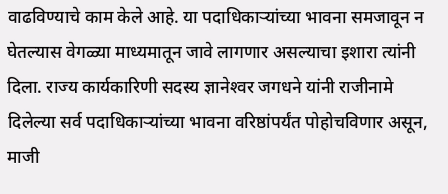वाढविण्याचे काम केले आहे. या पदाधिकाऱ्यांच्या भावना समजावून न घेतल्यास वेगळ्या माध्यमातून जावे लागणार असल्याचा इशारा त्यांनी दिला. राज्य कार्यकारिणी सदस्य ज्ञानेश्‍वर जगधने यांनी राजीनामे दिलेल्या सर्व पदाधिकाऱ्यांच्या भावना वरिष्ठांपर्यंत पोहोचविणार असून, माजी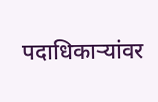पदाधिकाऱ्यांवर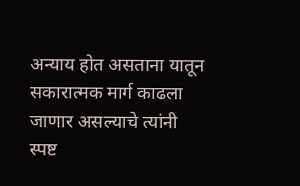अन्याय होत असताना यातून सकारात्मक मार्ग काढला जाणार असल्याचे त्यांनी स्पष्ट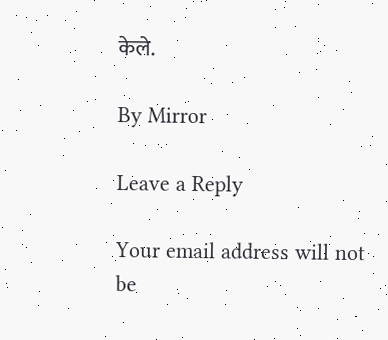केले.

By Mirror

Leave a Reply

Your email address will not be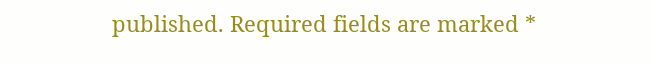published. Required fields are marked *